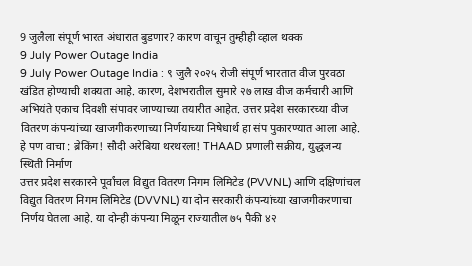9 जुलैला संपूर्ण भारत अंधारात बुडणार? कारण वाचून तुम्हीही व्हाल थक्क
9 July Power Outage India
9 July Power Outage India : ९ जुलै २०२५ रोजी संपूर्ण भारतात वीज पुरवठा खंडित होण्याची शक्यता आहे. कारण, देशभरातील सुमारे २७ लाख वीज कर्मचारी आणि अभियंते एकाच दिवशी संपावर जाण्याच्या तयारीत आहेत. उत्तर प्रदेश सरकारच्या वीज वितरण कंपन्यांच्या खाजगीकरणाच्या निर्णयाच्या निषेधार्थ हा संप पुकारण्यात आला आहे.
हे पण वाचा : ब्रेकिंग! सौदी अरेबिया थरथरला! THAAD प्रणाली सक्रीय, युद्धजन्य स्थिती निर्माण
उत्तर प्रदेश सरकारने पूर्वांचल विद्युत वितरण निगम लिमिटेड (PVVNL) आणि दक्षिणांचल विद्युत वितरण निगम लिमिटेड (DVVNL) या दोन सरकारी कंपन्यांच्या खाजगीकरणाचा निर्णय घेतला आहे. या दोन्ही कंपन्या मिळून राज्यातील ७५ पैकी ४२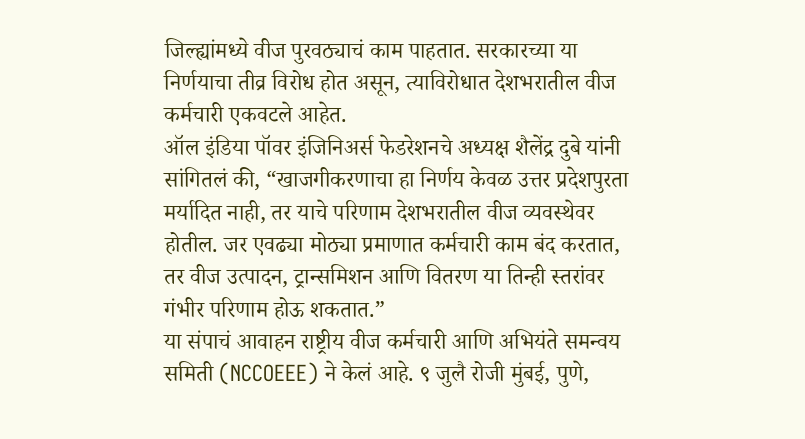जिल्ह्यांमध्ये वीज पुरवठ्याचं काम पाहतात. सरकारच्या या निर्णयाचा तीव्र विरोध होत असून, त्याविरोधात देशभरातील वीज कर्मचारी एकवटले आहेत.
ऑल इंडिया पॉवर इंजिनिअर्स फेडरेशनचे अध्यक्ष शैलेंद्र दुबे यांनी सांगितलं की, “खाजगीकरणाचा हा निर्णय केवळ उत्तर प्रदेशपुरता मर्यादित नाही, तर याचे परिणाम देशभरातील वीज व्यवस्थेवर होतील. जर एवढ्या मोठ्या प्रमाणात कर्मचारी काम बंद करतात, तर वीज उत्पादन, ट्रान्समिशन आणि वितरण या तिन्ही स्तरांवर गंभीर परिणाम होऊ शकतात.”
या संपाचं आवाहन राष्ट्रीय वीज कर्मचारी आणि अभियंते समन्वय समिती (NCCOEEE) ने केलं आहे. ९ जुलै रोजी मुंबई, पुणे,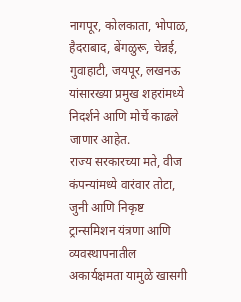नागपूर, कोलकाता, भोपाळ, हैदराबाद, बेंगळुरू, चेन्नई, गुवाहाटी, जयपूर, लखनऊ यांसारख्या प्रमुख शहरांमध्ये निदर्शने आणि मोर्चे काढले जाणार आहेत.
राज्य सरकारच्या मते, वीज कंपन्यांमध्ये वारंवार तोटा, जुनी आणि निकृष्ट ट्रान्समिशन यंत्रणा आणि व्यवस्थापनातील अकार्यक्षमता यामुळे खासगी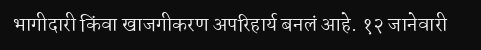भागीदारी किंवा खाजगीकरण अपरिहार्य बनलं आहे. १२ जानेवारी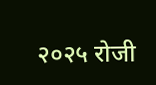२०२५ रोजी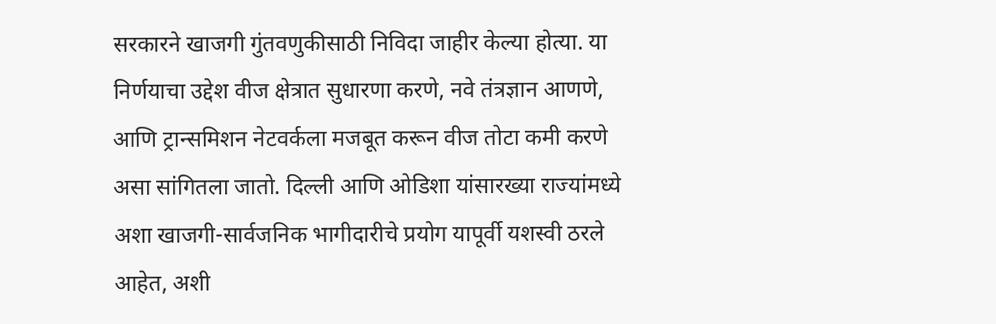सरकारने खाजगी गुंतवणुकीसाठी निविदा जाहीर केल्या होत्या. या निर्णयाचा उद्देश वीज क्षेत्रात सुधारणा करणे, नवे तंत्रज्ञान आणणे, आणि ट्रान्समिशन नेटवर्कला मजबूत करून वीज तोटा कमी करणे असा सांगितला जातो. दिल्ली आणि ओडिशा यांसारख्या राज्यांमध्ये अशा खाजगी-सार्वजनिक भागीदारीचे प्रयोग यापूर्वी यशस्वी ठरले आहेत, अशी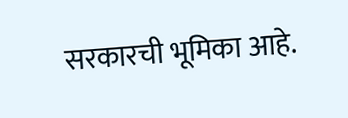सरकारची भूमिका आहे.